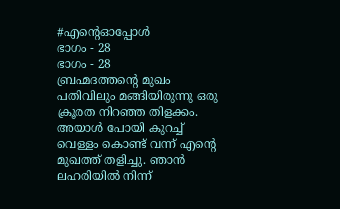#എന്റെഓപ്പോൾ
ഭാഗം - 28
ഭാഗം - 28
ബ്രഹ്മദത്തന്റെ മുഖം പതിവിലും മങ്ങിയിരുന്നു ഒരു ക്രൂരത നിറഞ്ഞ തിളക്കം. അയാൾ പോയി കുറച്ച് വെള്ളം കൊണ്ട് വന്ന് എന്റെ മുഖത്ത് തളിച്ചു. ഞാൻ ലഹരിയിൽ നിന്ന്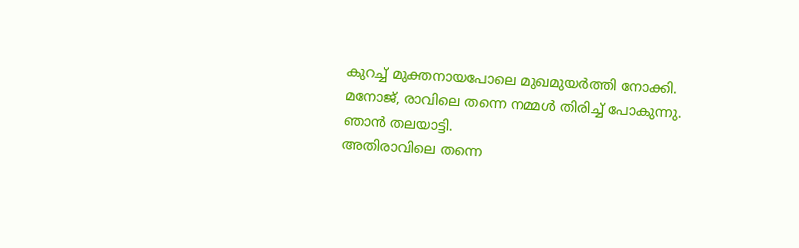കുറച്ച് മുക്തനായപോലെ മുഖമുയർത്തി നോക്കി.
മനോജ്, രാവിലെ തന്നെ നമ്മൾ തിരിച്ച് പോകുന്നു.
ഞാൻ തലയാട്ടി.
അതിരാവിലെ തന്നെ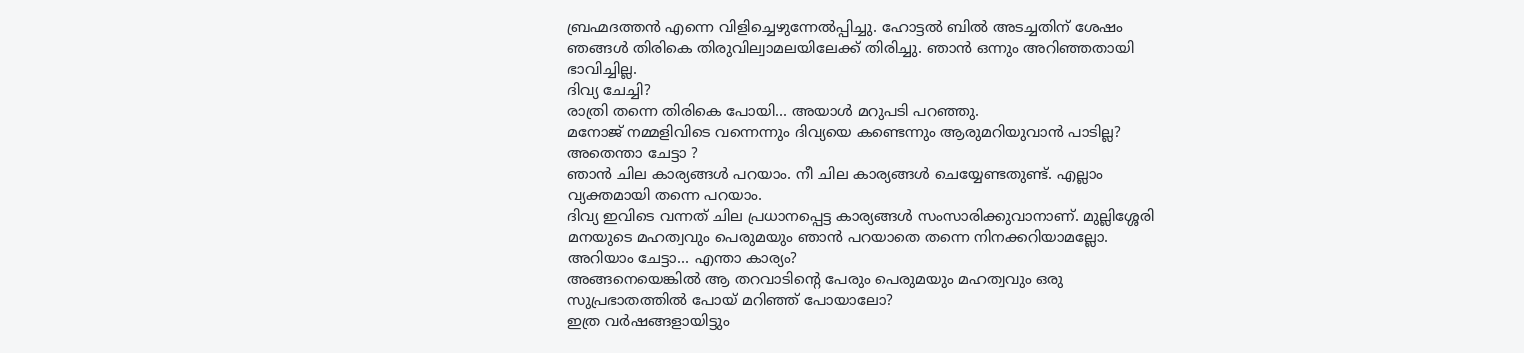ബ്രഹ്മദത്തൻ എന്നെ വിളിച്ചെഴുന്നേൽപ്പിച്ചു. ഹോട്ടൽ ബിൽ അടച്ചതിന് ശേഷം ഞങ്ങൾ തിരികെ തിരുവില്വാമലയിലേക്ക് തിരിച്ചു. ഞാൻ ഒന്നും അറിഞ്ഞതായി ഭാവിച്ചില്ല.
ദിവ്യ ചേച്ചി?
രാത്രി തന്നെ തിരികെ പോയി... അയാൾ മറുപടി പറഞ്ഞു.
മനോജ് നമ്മളിവിടെ വന്നെന്നും ദിവ്യയെ കണ്ടെന്നും ആരുമറിയുവാൻ പാടില്ല?
അതെന്താ ചേട്ടാ ?
ഞാൻ ചില കാര്യങ്ങൾ പറയാം. നീ ചില കാര്യങ്ങൾ ചെയ്യേണ്ടതുണ്ട്. എല്ലാം വ്യക്തമായി തന്നെ പറയാം.
ദിവ്യ ഇവിടെ വന്നത് ചില പ്രധാനപ്പെട്ട കാര്യങ്ങൾ സംസാരിക്കുവാനാണ്. മുല്ലിശ്ശേരി മനയുടെ മഹത്വവും പെരുമയും ഞാൻ പറയാതെ തന്നെ നിനക്കറിയാമല്ലോ.
അറിയാം ചേട്ടാ... എന്താ കാര്യം?
അങ്ങനെയെങ്കിൽ ആ തറവാടിന്റെ പേരും പെരുമയും മഹത്വവും ഒരു സുപ്രഭാതത്തിൽ പോയ് മറിഞ്ഞ് പോയാലോ?
ഇത്ര വർഷങ്ങളായിട്ടും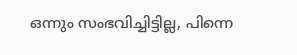ഒന്നും സംഭവിച്ചിട്ടില്ല, പിന്നെ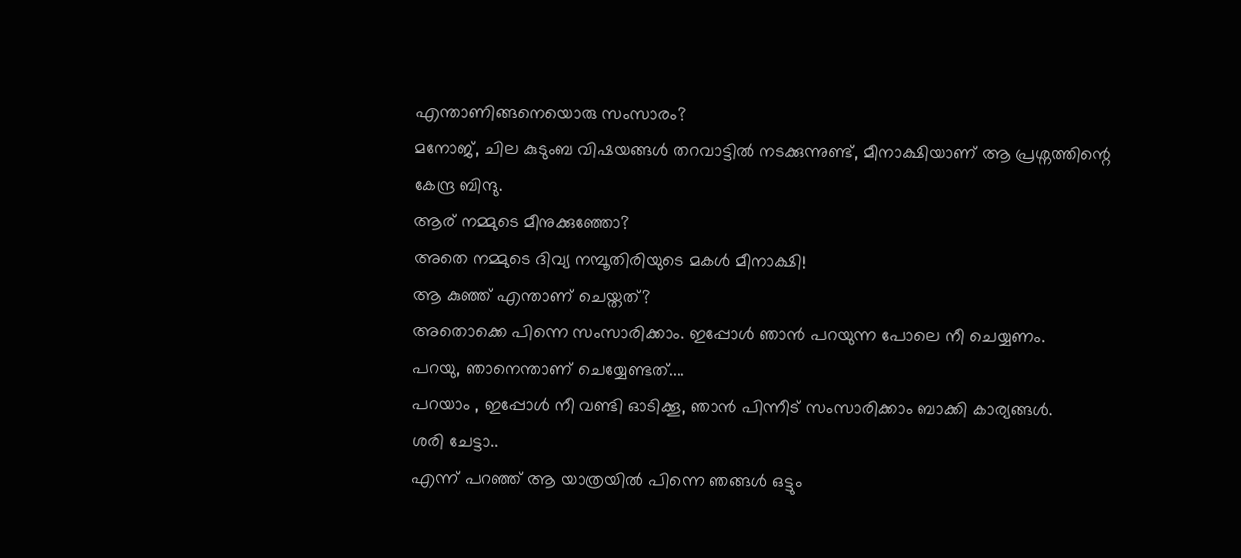എന്താണിങ്ങനെയൊരു സംസാരം?
മനോജ്, ചില കുടുംബ വിഷയങ്ങൾ തറവാട്ടിൽ നടക്കുന്നുണ്ട്, മീനാക്ഷിയാണ് ആ പ്രശ്നത്തിന്റെ കേന്ദ്ര ബിന്ദു.
ആര് നമ്മുടെ മീനുക്കുഞ്ഞോ?
അതെ നമ്മുടെ ദിവ്യ നമ്പൂതിരിയുടെ മകൾ മീനാക്ഷി!
ആ കുഞ്ഞ് എന്താണ് ചെയ്തത്?
അതൊക്കെ പിന്നെ സംസാരിക്കാം. ഇപ്പോൾ ഞാൻ പറയുന്ന പോലെ നീ ചെയ്യണം.
പറയു, ഞാനെന്താണ് ചെയ്യേണ്ടത്....
പറയാം , ഇപ്പോൾ നീ വണ്ടി ഓടിക്കൂ, ഞാൻ പിന്നീട് സംസാരിക്കാം ബാക്കി കാര്യങ്ങൾ.
ശരി ചേട്ടാ..
എന്ന് പറഞ്ഞ് ആ യാത്രയിൽ പിന്നെ ഞങ്ങൾ ഒട്ടും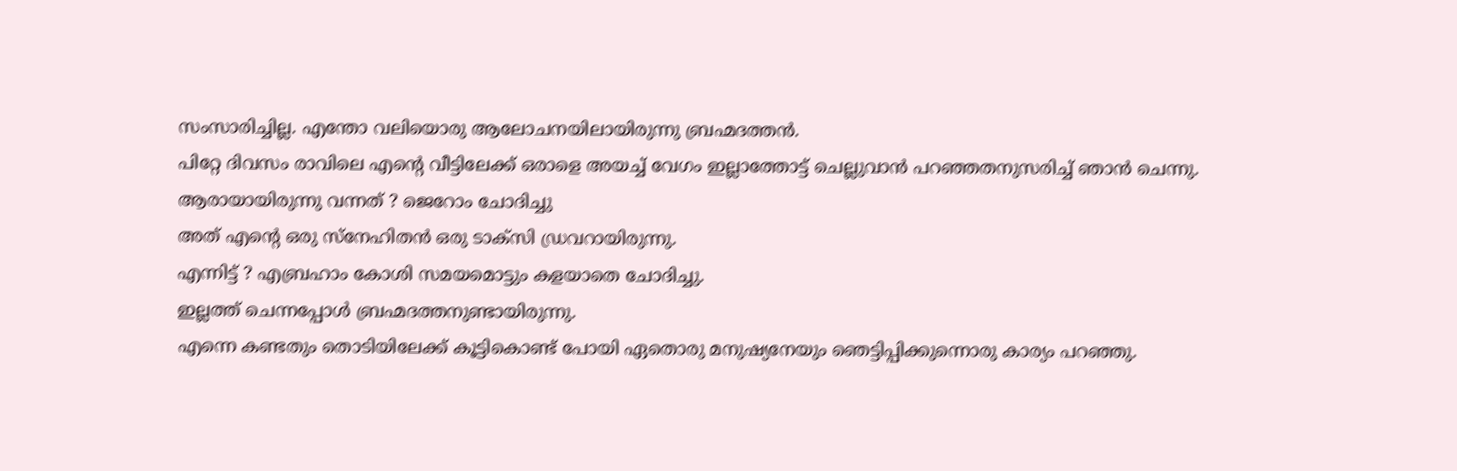സംസാരിച്ചില്ല. എന്തോ വലിയൊരു ആലോചനയിലായിരുന്നു ബ്രഹ്മദത്തൻ.
പിറ്റേ ദിവസം രാവിലെ എന്റെ വീട്ടിലേക്ക് ഒരാളെ അയച്ച് വേഗം ഇല്ലാത്തോട്ട് ചെല്ലുവാൻ പറഞ്ഞതനുസരിച്ച് ഞാൻ ചെന്നു.
ആരായായിരുന്നു വന്നത് ? ജെറോം ചോദിച്ചു
അത് എന്റെ ഒരു സ്നേഹിതൻ ഒരു ടാക്സി ഡ്രവറായിരുന്നു.
എന്നിട്ട് ? എബ്രഹാം കോശി സമയമൊട്ടും കളയാതെ ചോദിച്ചു.
ഇല്ലത്ത് ചെന്നപ്പോൾ ബ്രഹ്മദത്തനുണ്ടായിരുന്നു.
എന്നെ കണ്ടതും തൊടിയിലേക്ക് കൂട്ടികൊണ്ട് പോയി ഏതൊരു മനുഷ്യനേയും ഞെട്ടിപ്പിക്കുന്നൊരു കാര്യം പറഞ്ഞു.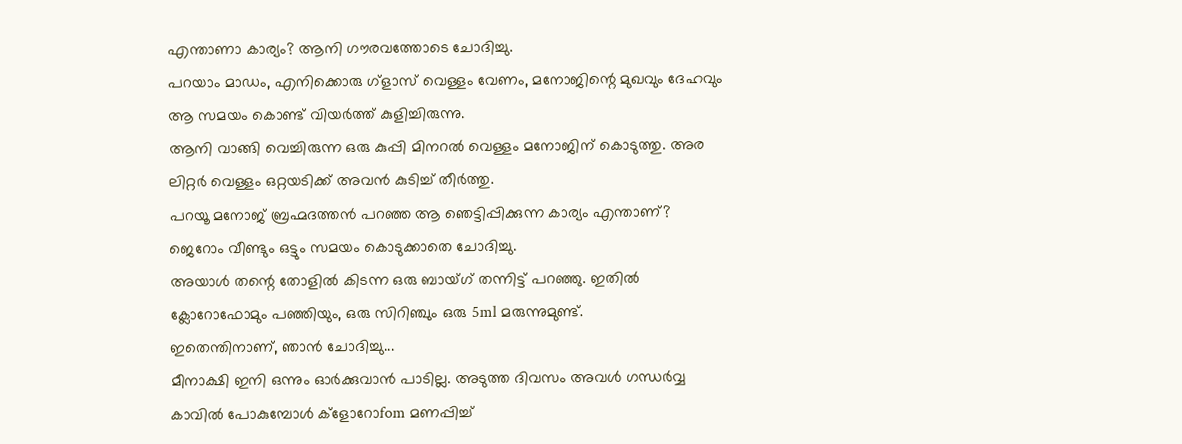എന്താണാ കാര്യം? ആനി ഗൗരവത്തോടെ ചോദിച്ചു.
പറയാം മാഡം, എനിക്കൊരു ഗ്ളാസ് വെള്ളം വേണം, മനോജിന്റെ മുഖവും ദേഹവും ആ സമയം കൊണ്ട് വിയർത്ത് കുളിച്ചിരുന്നു.
ആനി വാങ്ങി വെച്ചിരുന്ന ഒരു കുപ്പി മിനറൽ വെള്ളം മനോജിന് കൊടുത്തു. അര ലിറ്റർ വെള്ളം ഒറ്റയടിക്ക് അവൻ കുടിച്ച് തീർത്തു.
പറയൂ മനോജ് ബ്രഹ്മദത്തൻ പറഞ്ഞ ആ ഞെട്ടിപ്പിക്കുന്ന കാര്യം എന്താണ്? ജെറോം വീണ്ടും ഒട്ടും സമയം കൊടുക്കാതെ ചോദിച്ചു.
അയാൾ തന്റെ തോളിൽ കിടന്ന ഒരു ബായ്ഗ് തന്നിട്ട് പറഞ്ഞു. ഇതിൽ ക്ലോറോഫോമും പഞ്ഞിയും, ഒരു സിറിഞ്ചും ഒരു 5ml മരുന്നുമുണ്ട്.
ഇതെന്തിനാണ്, ഞാൻ ചോദിച്ചു...
മീനാക്ഷി ഇനി ഒന്നും ഓർക്കുവാൻ പാടില്ല. അടുത്ത ദിവസം അവൾ ഗന്ധർവ്വ കാവിൽ പോകുമ്പോൾ ക്ളോറോfom മണപ്പിച്ച്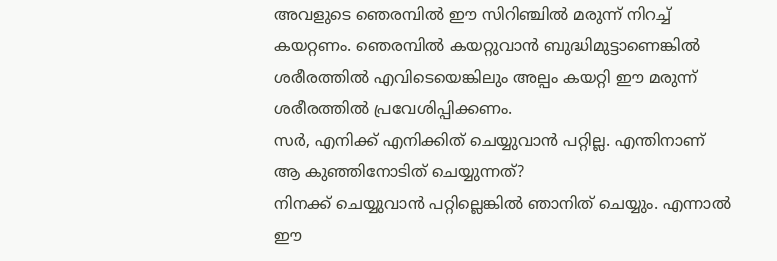അവളുടെ ഞെരമ്പിൽ ഈ സിറിഞ്ചിൽ മരുന്ന് നിറച്ച് കയറ്റണം. ഞെരമ്പിൽ കയറ്റുവാൻ ബുദ്ധിമുട്ടാണെങ്കിൽ ശരീരത്തിൽ എവിടെയെങ്കിലും അല്പം കയറ്റി ഈ മരുന്ന് ശരീരത്തിൽ പ്രവേശിപ്പിക്കണം.
സർ, എനിക്ക് എനിക്കിത് ചെയ്യുവാൻ പറ്റില്ല. എന്തിനാണ് ആ കുഞ്ഞിനോടിത് ചെയ്യുന്നത്?
നിനക്ക് ചെയ്യുവാൻ പറ്റില്ലെങ്കിൽ ഞാനിത് ചെയ്യും. എന്നാൽ ഈ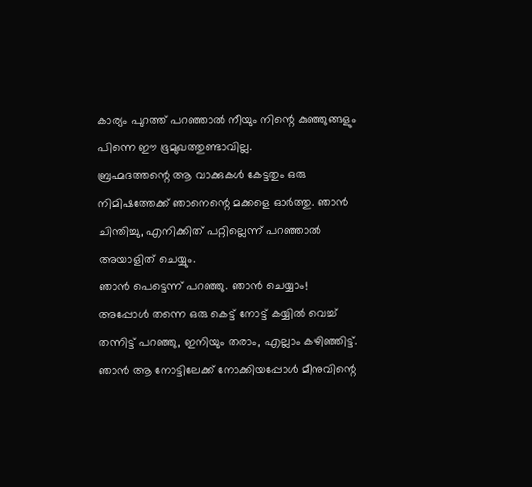കാര്യം പുറത്ത് പറഞ്ഞാൽ നീയും നിന്റെ കുഞ്ഞുങ്ങളും പിന്നെ ഈ ഭൂമുഖത്തുണ്ടാവില്ല.
ബ്രഹ്മദത്തന്റെ ആ വാക്കുകൾ കേട്ടതും ഒരു നിമിഷത്തേക്ക് ഞാനെന്റെ മക്കളെ ഓർത്തു. ഞാൻ ചിന്തിച്ചു, എനിക്കിത് പറ്റില്ലെന്ന് പറഞ്ഞാൽ അയാളിത് ചെയ്യും.
ഞാൻ പെട്ടെന്ന് പറഞ്ഞു. ഞാൻ ചെയ്യാം!
അപ്പോൾ തന്നെ ഒരു കെട്ട് നോട്ട് കയ്യിൽ വെച്ച് തന്നിട്ട് പറഞ്ഞു, ഇനിയും തരാം, എല്ലാം കഴിഞ്ഞിട്ട്. ഞാൻ ആ നോട്ടിലേക്ക് നോക്കിയപ്പോൾ മീനുവിന്റെ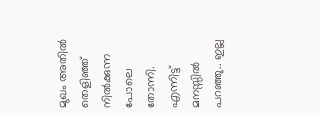മുഖം അതിൽ തെളിഞ്ഞ് നിൽക്കുന്ന പോലെ തോന്നി.
എന്നിട്ട് മനസ്സിൽ പറഞ്ഞു.. ഇല്ല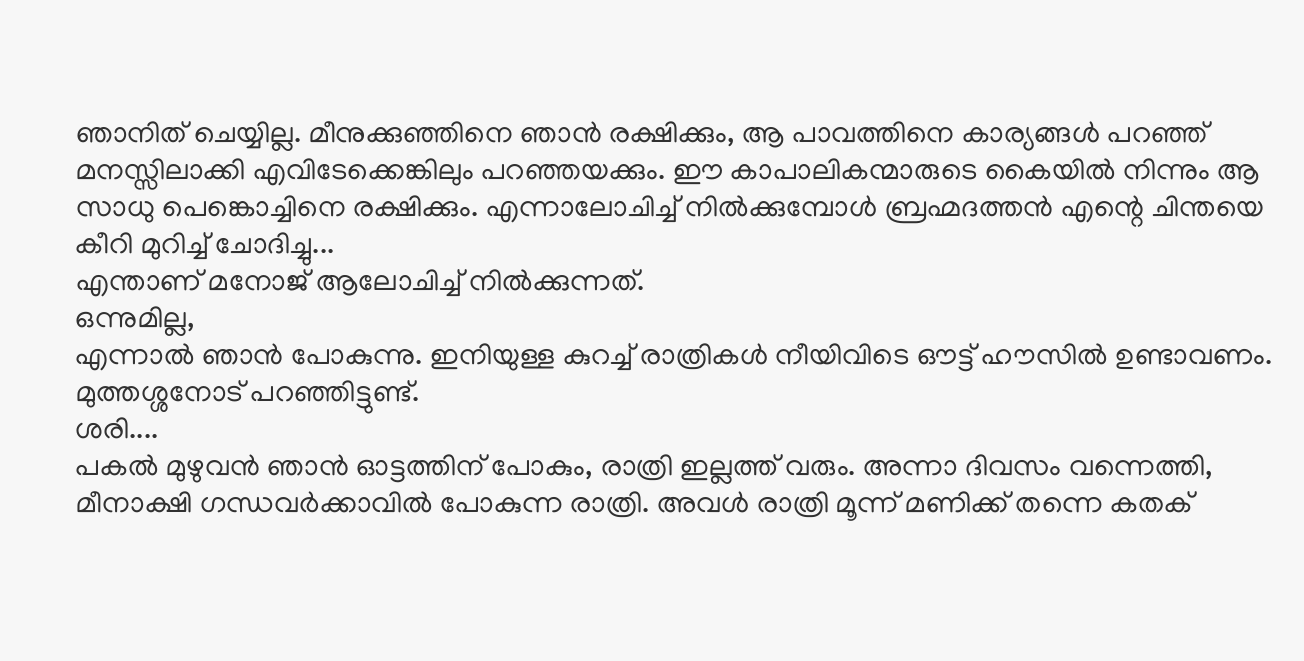ഞാനിത് ചെയ്യില്ല. മീനുക്കുഞ്ഞിനെ ഞാൻ രക്ഷിക്കും, ആ പാവത്തിനെ കാര്യങ്ങൾ പറഞ്ഞ് മനസ്സിലാക്കി എവിടേക്കെങ്കിലും പറഞ്ഞയക്കും. ഈ കാപാലികന്മാരുടെ കൈയിൽ നിന്നും ആ സാധു പെങ്കൊച്ചിനെ രക്ഷിക്കും. എന്നാലോചിച്ച് നിൽക്കുമ്പോൾ ബ്രഹ്മദത്തൻ എന്റെ ചിന്തയെ കീറി മുറിച്ച് ചോദിച്ചു...
എന്താണ് മനോജ് ആലോചിച്ച് നിൽക്കുന്നത്.
ഒന്നുമില്ല,
എന്നാൽ ഞാൻ പോകുന്നു. ഇനിയുള്ള കുറച്ച് രാത്രികൾ നീയിവിടെ ഔട്ട് ഹൗസിൽ ഉണ്ടാവണം. മുത്തശ്ശനോട് പറഞ്ഞിട്ടുണ്ട്.
ശരി....
പകൽ മുഴുവൻ ഞാൻ ഓട്ടത്തിന് പോകും, രാത്രി ഇല്ലത്ത് വരും. അന്നാ ദിവസം വന്നെത്തി, മീനാക്ഷി ഗന്ധവർക്കാവിൽ പോകുന്ന രാത്രി. അവൾ രാത്രി മൂന്ന് മണിക്ക് തന്നെ കതക്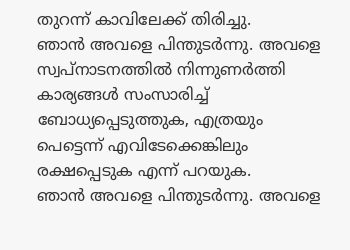തുറന്ന് കാവിലേക്ക് തിരിച്ചു.
ഞാൻ അവളെ പിന്തുടർന്നു. അവളെ സ്വപ്നാടനത്തിൽ നിന്നുണർത്തി കാര്യങ്ങൾ സംസാരിച്ച് ബോധ്യപ്പെടുത്തുക, എത്രയും പെട്ടെന്ന് എവിടേക്കെങ്കിലും രക്ഷപ്പെടുക എന്ന് പറയുക.
ഞാൻ അവളെ പിന്തുടർന്നു. അവളെ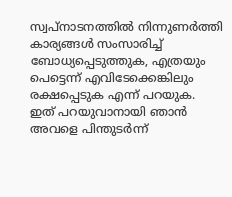സ്വപ്നാടനത്തിൽ നിന്നുണർത്തി കാര്യങ്ങൾ സംസാരിച്ച് ബോധ്യപ്പെടുത്തുക, എത്രയും പെട്ടെന്ന് എവിടേക്കെങ്കിലും രക്ഷപ്പെടുക എന്ന് പറയുക.
ഇത് പറയുവാനായി ഞാൻ അവളെ പിന്തുടർന്ന്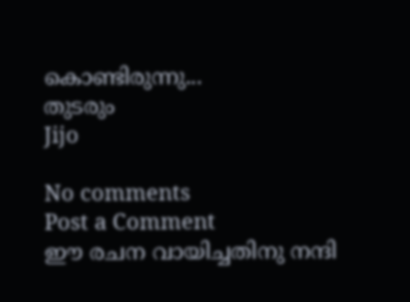കൊണ്ടിരുന്നു...
തുടരും
Jijo

No comments
Post a Comment
ഈ രചന വായിച്ചതിനു നന്ദി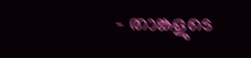- താങ്കളുടെ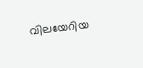വിലയേറിയ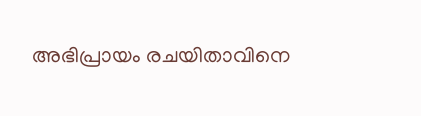അഭിപ്രായം രചയിതാവിനെ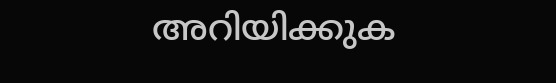അറിയിക്കുക